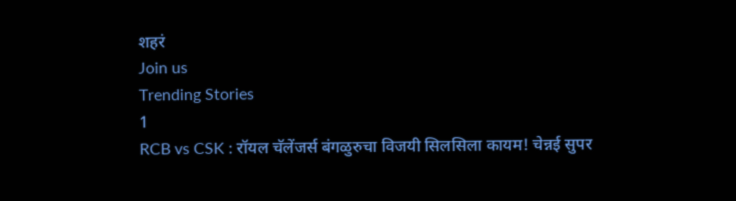शहरं
Join us
Trending Stories
1
RCB vs CSK : रॉयल चॅलेंजर्स बंगळुरुचा विजयी सिलसिला कायम! चेन्नई सुपर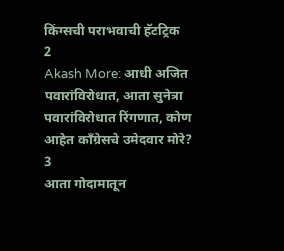किंग्सची पराभवाची हॅटट्रिक
2
Akash More: आधी अजित पवारांविरोधात, आता सुनेत्रा पवारांविरोधात रिंगणात, कोण आहेत काँग्रेसचे उमेदवार मोरे?
3
आता गोदामातून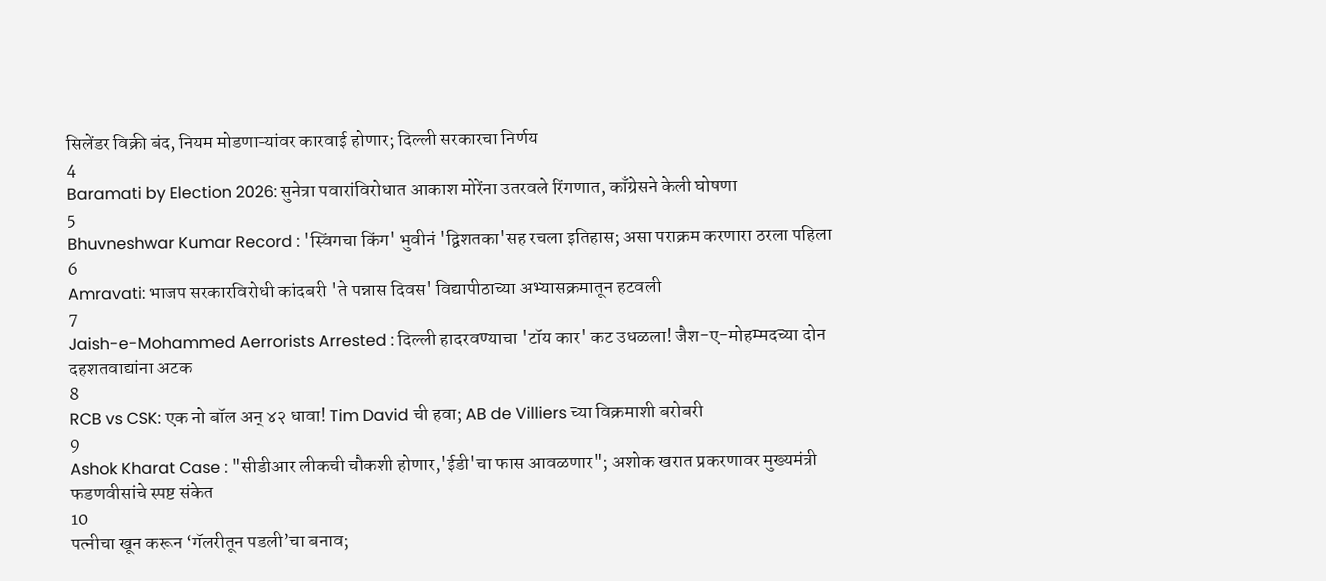सिलेंडर विक्री बंद, नियम मोडणाऱ्यांवर कारवाई होणार; दिल्ली सरकारचा निर्णय
4
Baramati by Election 2026: सुनेत्रा पवारांविरोधात आकाश मोरेंना उतरवले रिंगणात, काँग्रेसने केली घोषणा
5
Bhuvneshwar Kumar Record : 'स्विंगचा किंग' भुवीनं 'द्विशतका'सह रचला इतिहास; असा पराक्रम करणारा ठरला पहिला
6
Amravati: भाजप सरकारविरोधी कांदबरी 'ते पन्नास दिवस' विद्यापीठाच्या अभ्यासक्रमातून हटवली
7
Jaish-e-Mohammed Aerrorists Arrested : दिल्ली हादरवण्याचा 'टॉय कार' कट उधळला! जैश-ए-मोहम्मदच्या दोन दहशतवाद्यांना अटक
8
RCB vs CSK: एक नो बॉल अन् ४२ धावा! Tim David ची हवा; AB de Villiers च्या विक्रमाशी बरोबरी
9
Ashok Kharat Case : "सीडीआर लीकची चौकशी होणार,'ईडी'चा फास आवळणार"; अशोक खरात प्रकरणावर मुख्यमंत्री फडणवीसांचे स्पष्ट संकेत
10
पत्नीचा खून करून ‘गॅलरीतून पडली’चा बनाव;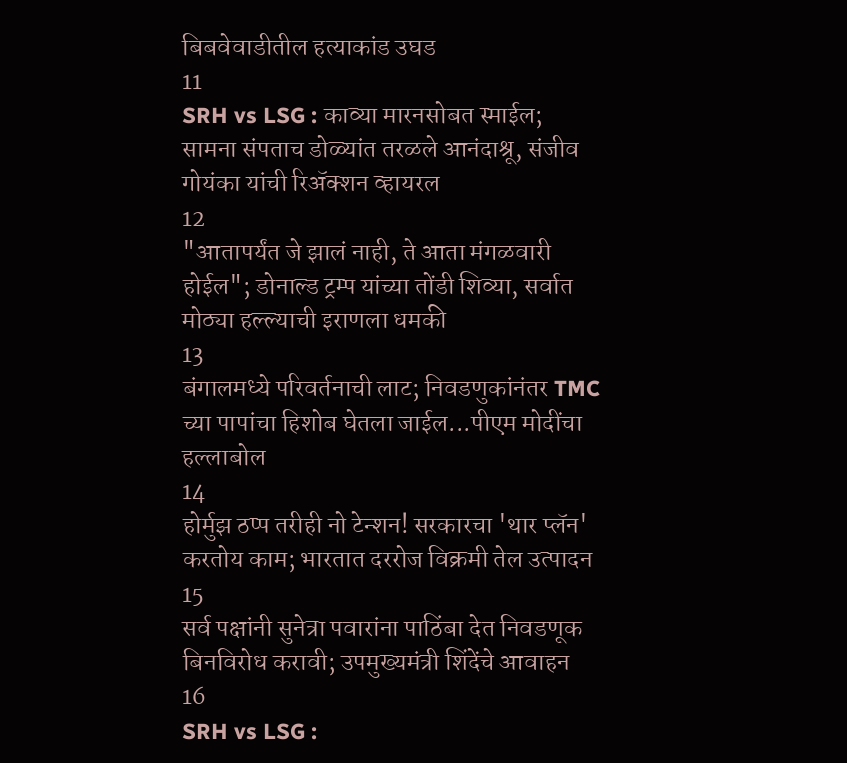बिबवेवाडीतील हत्याकांड उघड
11
SRH vs LSG : काव्या मारनसोबत स्माईल; सामना संपताच डोळ्यांत तरळले आनंदाश्रू, संजीव गोयंका यांची रिॲक्शन व्हायरल
12
"आतापर्यंत जे झालं नाही, ते आता मंगळवारी होईल"; डोनाल्ड ट्रम्प यांच्या तोंडी शिव्या, सर्वात मोठ्या हल्ल्याची इराणला धमकी
13
बंगालमध्ये परिवर्तनाची लाट; निवडणुकांनंतर TMC च्या पापांचा हिशोब घेतला जाईल...पीएम मोदींचा हल्लाबोल
14
होर्मुझ ठप्प तरीही नो टेन्शन! सरकारचा 'थार प्लॅन' करतोय काम; भारतात दररोज विक्रमी तेल उत्पादन
15
सर्व पक्षांनी सुनेत्रा पवारांना पाठिंबा देत निवडणूक बिनविरोध करावी; उपमुख्यमंत्री शिंदेंचे आवाहन
16
SRH vs LSG :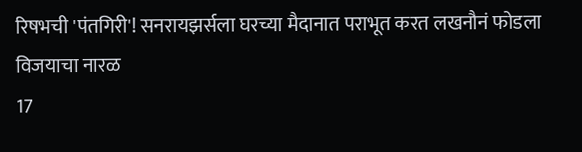रिषभची 'पंतगिरी'! सनरायझर्सला घरच्या मैदानात पराभूत करत लखनौनं फोडला विजयाचा नारळ
17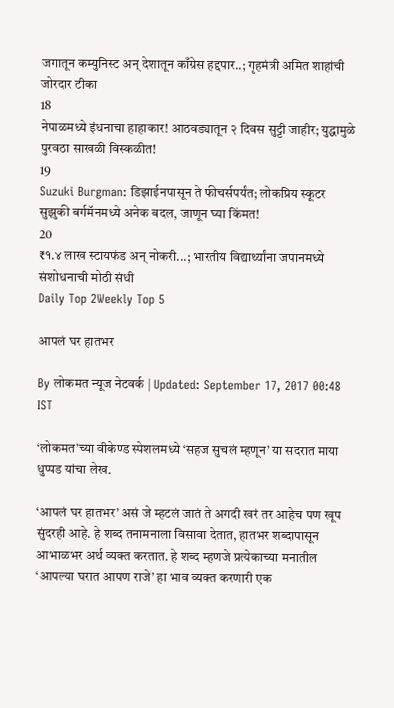जगातून कम्युनिस्ट अन् देशातून काँग्रेस हद्दपार..; गृहमंत्री अमित शाहांची जोरदार टीका
18
नेपाळमध्ये इंधनाचा हाहाकार! आठवड्यातून २ दिवस सुट्टी जाहीर; युद्धामुळे पुरवठा साखळी विस्कळीत!
19
Suzuki Burgman: डिझाईनपासून ते फीचर्सपर्यंत; लोकप्रिय स्कूटर सुझुकी बर्गमॅनमध्ये अनेक बदल, जाणून घ्या किंमत!
20
₹१.४ लाख स्टायफंड अन् नोकरी...; भारतीय विद्यार्थ्यांना जपानमध्ये संशोधनाची मोठी संधी
Daily Top 2Weekly Top 5

आपलं घर हातभर

By लोकमत न्यूज नेटवर्क | Updated: September 17, 2017 00:48 IST

‘लोकमत’च्या वीकेण्ड स्पेशलमध्ये ‘सहज सुचलं म्हणून’ या सदरात माया धुप्पड यांचा लेख.

‘आपलं घर हातभर’ असं जे म्हटलं जातं ते अगदी खरं तर आहेच पण खूप सुंदरही आहे. हे शब्द तनामनाला विसावा देतात, हातभर शब्दापासून आभाळभर अर्थ व्यक्त करतात. हे शब्द म्हणजे प्रत्येकाच्या मनातील ‘आपल्या घरात आपण राजे’ हा भाव व्यक्त करणारी एक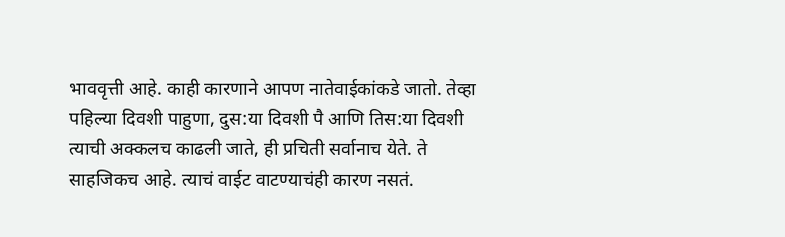भाववृत्ती आहे. काही कारणाने आपण नातेवाईकांकडे जातो. तेव्हा पहिल्या दिवशी पाहुणा, दुस:या दिवशी पै आणि तिस:या दिवशी त्याची अक्कलच काढली जाते, ही प्रचिती सर्वानाच येते. ते साहजिकच आहे. त्याचं वाईट वाटण्याचंही कारण नसतं.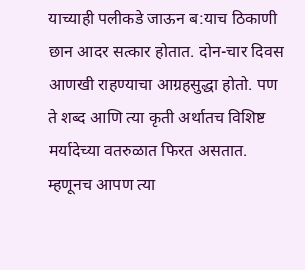याच्याही पलीकडे जाऊन ब:याच ठिकाणी छान आदर सत्कार होतात. दोन-चार दिवस आणखी राहण्याचा आग्रहसुद्धा होतो. पण ते शब्द आणि त्या कृती अर्थातच विशिष्ट मर्यादेच्या वतरुळात फिरत असतात. म्हणूनच आपण त्या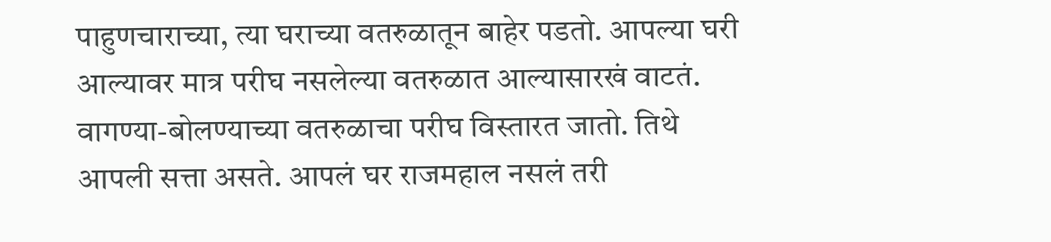पाहुणचाराच्या, त्या घराच्या वतरुळातून बाहेर पडतो. आपल्या घरी आल्यावर मात्र परीघ नसलेल्या वतरुळात आल्यासारखं वाटतं. वागण्या-बोलण्याच्या वतरुळाचा परीघ विस्तारत जातो. तिथे आपली सत्ता असते. आपलं घर राजमहाल नसलं तरी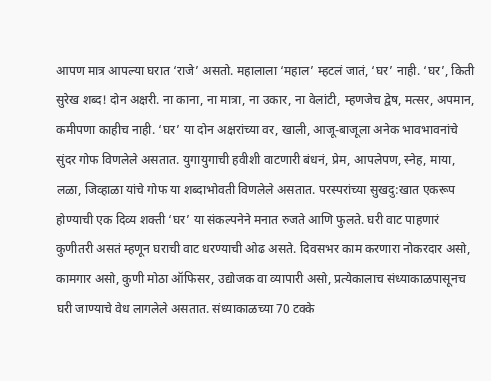आपण मात्र आपल्या घरात ‘राजे’ असतो. महालाला ‘महाल’ म्हटलं जातं, ‘घर’ नाही. ‘घर’, किती सुरेख शब्द! दोन अक्षरी. ना काना, ना मात्रा, ना उकार, ना वेलांटी, म्हणजेच द्वेष, मत्सर, अपमान, कमीपणा काहीच नाही. ‘घर’ या दोन अक्षरांच्या वर, खाली, आजू-बाजूला अनेक भावभावनांचे सुंदर गोफ विणलेले असतात. युगायुगाची हवीशी वाटणारी बंधनं, प्रेम, आपलेपण, स्नेह, माया, लळा, जिव्हाळा यांचे गोफ या शब्दाभोवती विणलेले असतात. परस्परांच्या सुखदु:खात एकरूप होण्याची एक दिव्य शक्ती ‘घर’ या संकल्पनेने मनात रुजते आणि फुलते. घरी वाट पाहणारं कुणीतरी असतं म्हणून घराची वाट धरण्याची ओढ असते. दिवसभर काम करणारा नोकरदार असो, कामगार असो, कुणी मोठा ऑफिसर, उद्योजक वा व्यापारी असो, प्रत्येकालाच संध्याकाळपासूनच घरी जाण्याचे वेध लागलेले असतात. संध्याकाळच्या 70 टक्के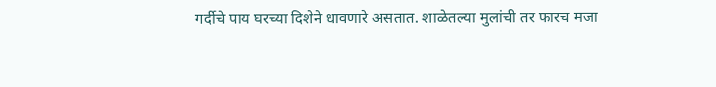गर्दीचे पाय घरच्या दिशेने धावणारे असतात. शाळेतल्या मुलांची तर फारच मजा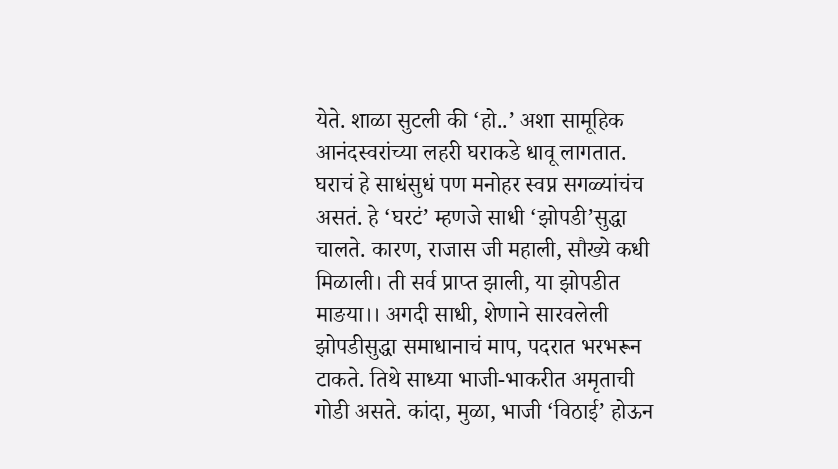येते. शाळा सुटली की ‘हो..’ अशा सामूहिक आनंदस्वरांच्या लहरी घराकडे धावू लागतात. घराचं हे साधंसुधं पण मनोहर स्वप्न सगळ्यांचंच असतं. हे ‘घरटं’ म्हणजे साधी ‘झोपडी’सुद्धा चालते. कारण, राजास जी महाली, सौख्ये कधी मिळाली। ती सर्व प्राप्त झाली, या झोपडीत माङया।। अगदी साधी, शेणाने सारवलेली झोपडीसुद्धा समाधानाचं माप, पदरात भरभरून टाकते. तिथे साध्या भाजी-भाकरीत अमृताची गोडी असते. कांदा, मुळा, भाजी ‘विठाई’ होऊन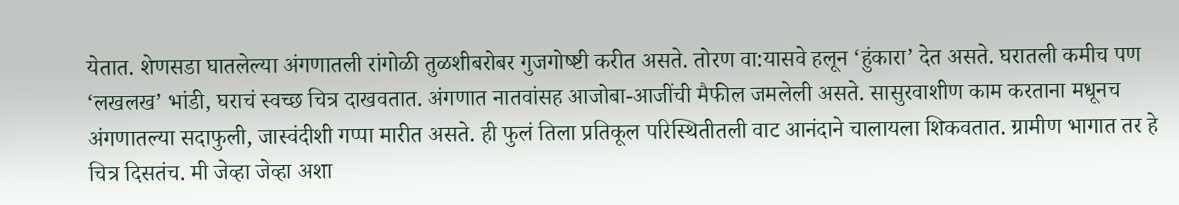येतात. शेणसडा घातलेल्या अंगणातली रांगोळी तुळशीबरोबर गुजगोष्ष्टी करीत असते. तोरण वा:यासवे हलून ‘हुंकारा’ देत असते. घरातली कमीच पण ‘लखलख’ भांडी, घराचं स्वच्छ चित्र दाखवतात. अंगणात नातवांसह आजोबा-आजींची मैफील जमलेली असते. सासुरवाशीण काम करताना मधूनच अंगणातल्या सदाफुली, जास्वंदीशी गप्पा मारीत असते. ही फुलं तिला प्रतिकूल परिस्थितीतली वाट आनंदाने चालायला शिकवतात. ग्रामीण भागात तर हे चित्र दिसतंच. मी जेव्हा जेव्हा अशा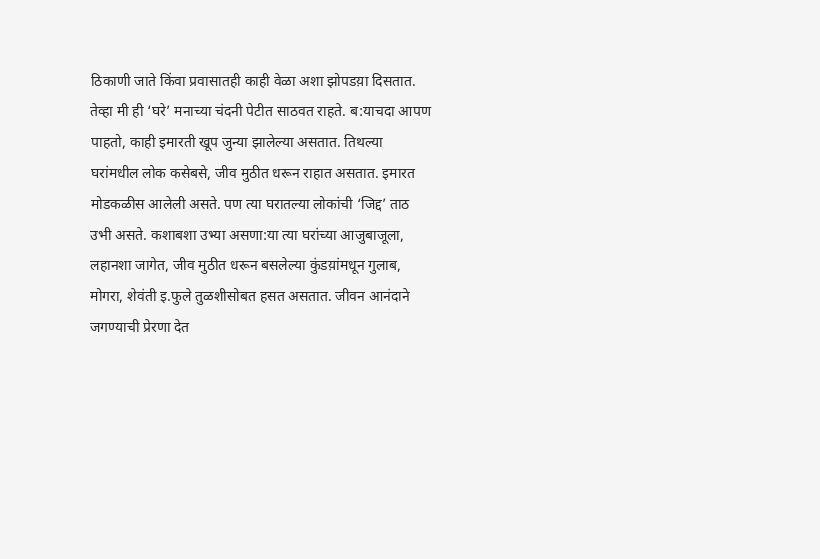ठिकाणी जाते किंवा प्रवासातही काही वेळा अशा झोपडय़ा दिसतात. तेव्हा मी ही ‘घरे’ मनाच्या चंदनी पेटीत साठवत राहते. ब:याचदा आपण पाहतो, काही इमारती खूप जुन्या झालेल्या असतात. तिथल्या घरांमधील लोक कसेबसे, जीव मुठीत धरून राहात असतात. इमारत मोडकळीस आलेली असते. पण त्या घरातल्या लोकांची ‘जिद्द’ ताठ उभी असते. कशाबशा उभ्या असणा:या त्या घरांच्या आजुबाजूला, लहानशा जागेत, जीव मुठीत धरून बसलेल्या कुंडय़ांमधून गुलाब, मोगरा, शेवंती इ.फुले तुळशीसोबत हसत असतात. जीवन आनंदाने जगण्याची प्रेरणा देत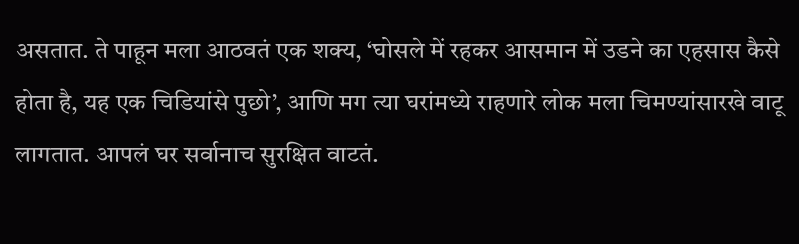असतात. ते पाहून मला आठवतं एक शक्य, ‘घोसले में रहकर आसमान में उडने का एहसास कैसे होता है, यह एक चिडियांसे पुछो’, आणि मग त्या घरांमध्ये राहणारे लोक मला चिमण्यांसारखे वाटू लागतात. आपलं घर सर्वानाच सुरक्षित वाटतं.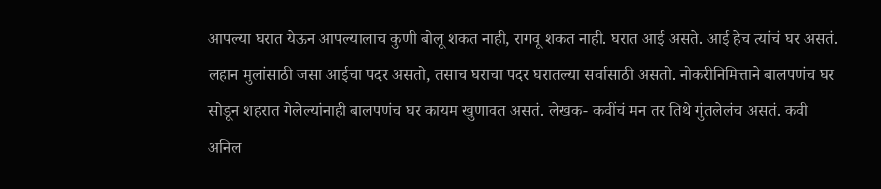आपल्या घरात येऊन आपल्यालाच कुणी बोलू शकत नाही, रागवू शकत नाही. घरात आई असते. आई हेच त्यांचं घर असतं. लहान मुलांसाठी जसा आईचा पदर असतो, तसाच घराचा पदर घरातल्या सर्वासाठी असतो. नोकरीनिमित्ताने बालपणंच घर सोडून शहरात गेलेल्यांनाही बालपणंच घर कायम खुणावत असतं. लेखक- कवींचं मन तर तिथे गुंतलेलंच असतं. कवी अनिल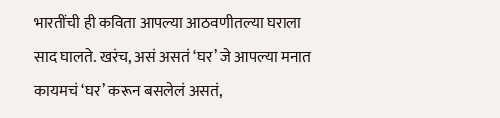भारतींची ही कविता आपल्या आठवणीतल्या घराला साद घालते. खरंच, असं असतं ‘घर’ जे आपल्या मनात कायमचं ‘घर’ करून बसलेलं असतं,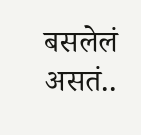बसलेलं असतं..